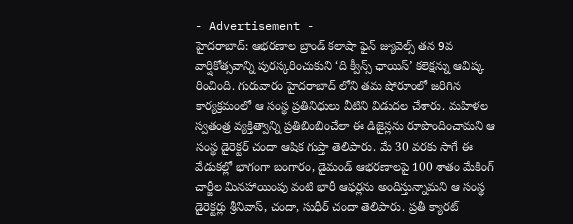- Advertisement -
హైదరాబాద్: ఆభరణాల బ్రాండ్ కలాషా ఫైన్ జ్యువెల్స్ తన 9వ వార్షికోత్సవాన్ని పురస్కరించుకుని ‘ది క్వీన్స్ ఛాయిస్’ కలెక్షన్ను ఆవిష్క రించింది. గురువారం హైదరాబాద్ లోని తమ షోరూంలో జరిగిన కార్యక్రమంలో ఆ సంస్థ ప్రతినిధులు వీటిని విడుదల చేశారు. మహిళల స్వతంత్ర వ్యక్తిత్వాన్ని ప్రతిబింబించేలా ఈ డిజైన్లను రూపొందించామని ఆ సంస్థ డైరెక్టర్ చందా ఆషిక గుప్తా తెలిపారు. మే 30 వరకు సాగే ఈ వేడుకల్లో భాగంగా బంగారం, డైమండ్ ఆభరణాలపై 100 శాతం మేకింగ్ చార్జీల మినహాయింపు వంటి భారీ ఆఫర్లను అందిస్తున్నామని ఆ సంస్థ డైరెక్టర్లు శ్రీనివాస్, చందా, సుధీర్ చందా తెలిపారు. ప్రతీ క్యారట్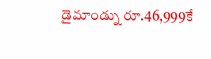డైమాండ్ను రూ.46,999కే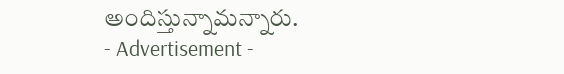అందిస్తున్నామన్నారు.
- Advertisement -